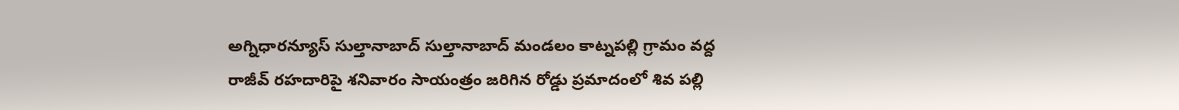అగ్నిధారన్యూస్ సుల్తానాబాద్ సుల్తానాబాద్ మండలం కాట్నపల్లి గ్రామం వద్ద రాజీవ్ రహదారిపై శనివారం సాయంత్రం జరిగిన రోడ్డు ప్రమాదంలో శివ పల్లి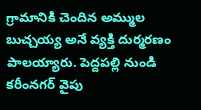గ్రామానికి చెందిన అమ్ముల బుచ్చయ్య అనే వ్యక్తి దుర్మరణం పాలయ్యారు. పెద్దపల్లి నుండి కరీంనగర్ వైపు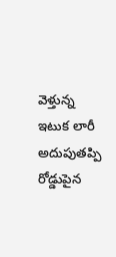వెళ్తున్న ఇటుక లారీ అదుపుతప్పి రోడ్డుపైన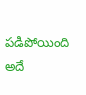పడిపోయింది అదే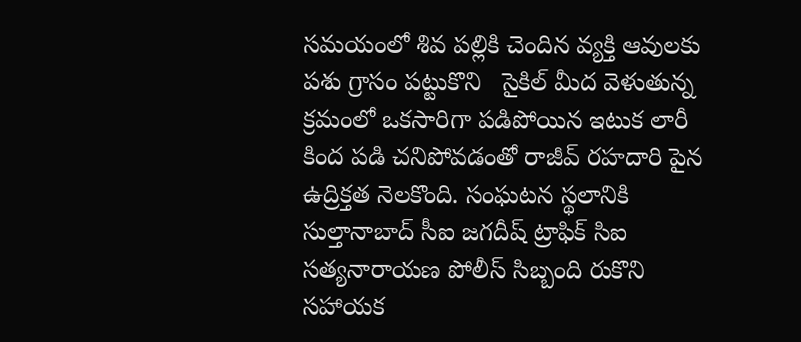సమయంలో శివ పల్లికి చెందిన వ్యక్తి ఆవులకు పశు గ్రాసం పట్టుకొని   సైకిల్ మీద వెళుతున్న క్రమంలో ఒకసారిగా పడిపోయిన ఇటుక లారీ కింద పడి చనిపోవడంతో రాజీవ్ రహదారి పైన ఉద్రిక్తత నెలకొంది. సంఘటన స్థలానికి సుల్తానాబాద్ సీఐ జగదీష్ ట్రాఫిక్ సిఐ సత్యనారాయణ పోలీస్ సిబ్బంది రుకొని సహాయక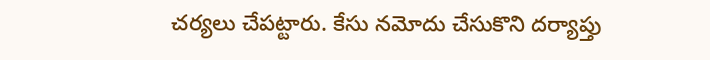చర్యలు చేపట్టారు. కేసు నమోదు చేసుకొని దర్యాప్తు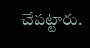చేపట్టారు.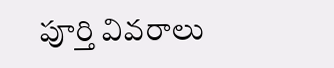పూర్తి వివరాలు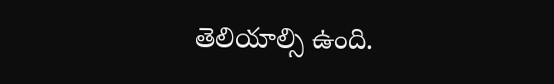తెలియాల్సి ఉంది.